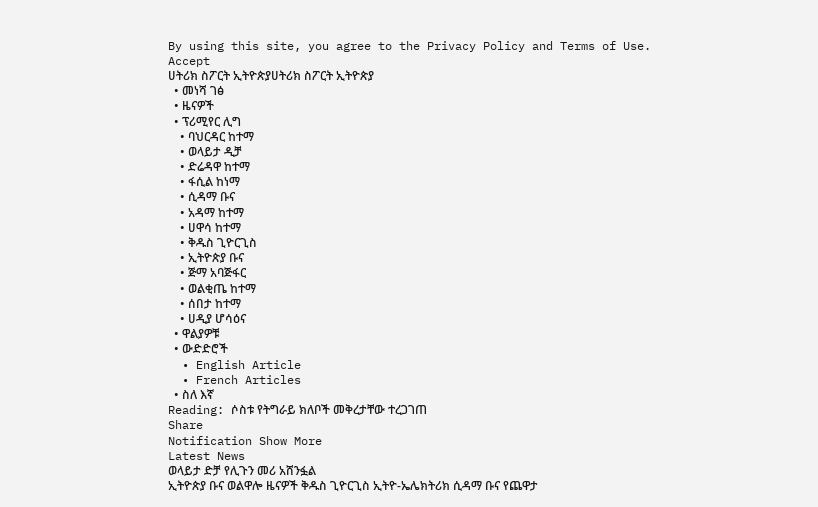By using this site, you agree to the Privacy Policy and Terms of Use.
Accept
ሀትሪክ ስፖርት ኢትዮጵያሀትሪክ ስፖርት ኢትዮጵያ
  • መነሻ ገፅ
  • ዜናዎች
  • ፕሪሚየር ሊግ
    • ባህርዳር ከተማ
    • ወላይታ ዲቻ
    • ድሬዳዋ ከተማ
    • ፋሲል ከነማ
    • ሲዳማ ቡና
    • አዳማ ከተማ
    • ሀዋሳ ከተማ
    • ቅዱስ ጊዮርጊስ
    • ኢትዮጵያ ቡና
    • ጅማ አባጅፋር
    • ወልቂጤ ከተማ
    • ሰበታ ከተማ
    • ሀዲያ ሆሳዕና
  • ዋልያዎቹ
  • ውድድሮች
  • English Article
  • French Articles
  • ስለ እኛ
Reading: ሶስቱ የትግራይ ክለቦች መቅረታቸው ተረጋገጠ
Share
Notification Show More
Latest News
ወላይታ ድቻ የሊጉን መሪ አሸንፏል
ኢትዮጵያ ቡና ወልዋሎ ዜናዎች ቅዱስ ጊዮርጊስ ኢትዮ-ኤሌክትሪክ ሲዳማ ቡና የጨዋታ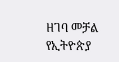ዘገባ መቻል የኢትዮጵያ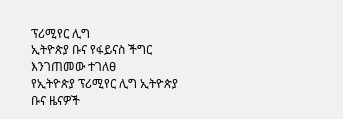ፕሪሚየር ሊግ
ኢትዮጵያ ቡና የፋይናስ ችግር እንገጠመው ተገለፀ
የኢትዮጵያ ፕሪሚየር ሊግ ኢትዮጵያ ቡና ዜናዎች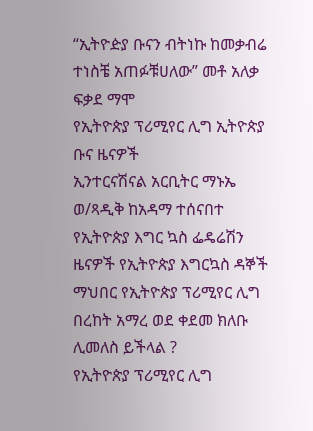“ኢትዮዽያ ቡናን ብትነኩ ከመቃብሬ ተነስቼ አጠፉቹሀለው” መቶ አለቃ ፍቃደ ማሞ
የኢትዮጵያ ፕሪሚየር ሊግ ኢትዮጵያ ቡና ዜናዎች
ኢንተርናሽናል አርቢትር ማኑኤ ወ/ጻዲቅ ከአዳማ ተሰናበተ
የኢትዮጵያ እግር ኳስ ፌዴሬሽን ዜናዎች የኢትዮጵያ እግርኳስ ዳኞች ማህበር የኢትዮጵያ ፕሪሚየር ሊግ
በረከት አማረ ወደ ቀደመ ክለቡ ሊመለስ ይችላል ?
የኢትዮጵያ ፕሪሚየር ሊግ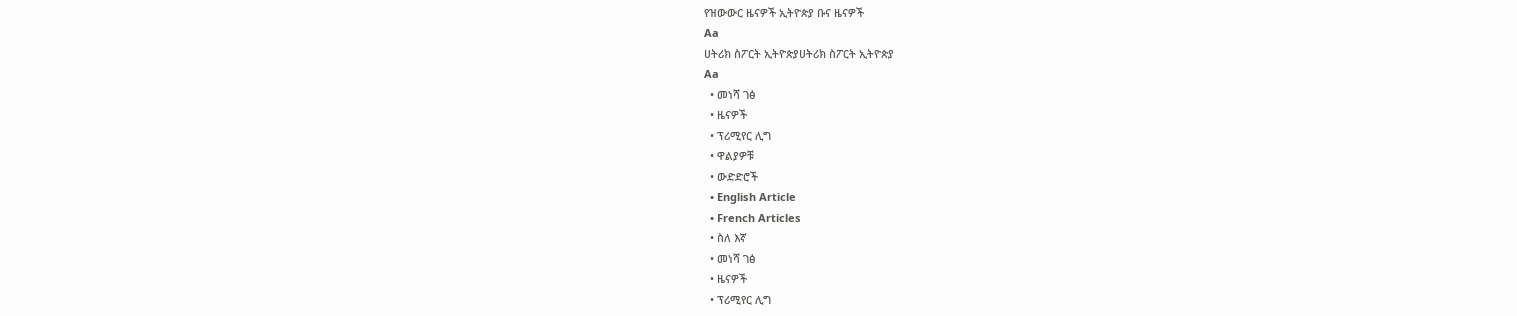የዝውውር ዜናዎች ኢትዮጵያ ቡና ዜናዎች
Aa
ሀትሪክ ስፖርት ኢትዮጵያሀትሪክ ስፖርት ኢትዮጵያ
Aa
  • መነሻ ገፅ
  • ዜናዎች
  • ፕሪሚየር ሊግ
  • ዋልያዎቹ
  • ውድድሮች
  • English Article
  • French Articles
  • ስለ እኛ
  • መነሻ ገፅ
  • ዜናዎች
  • ፕሪሚየር ሊግ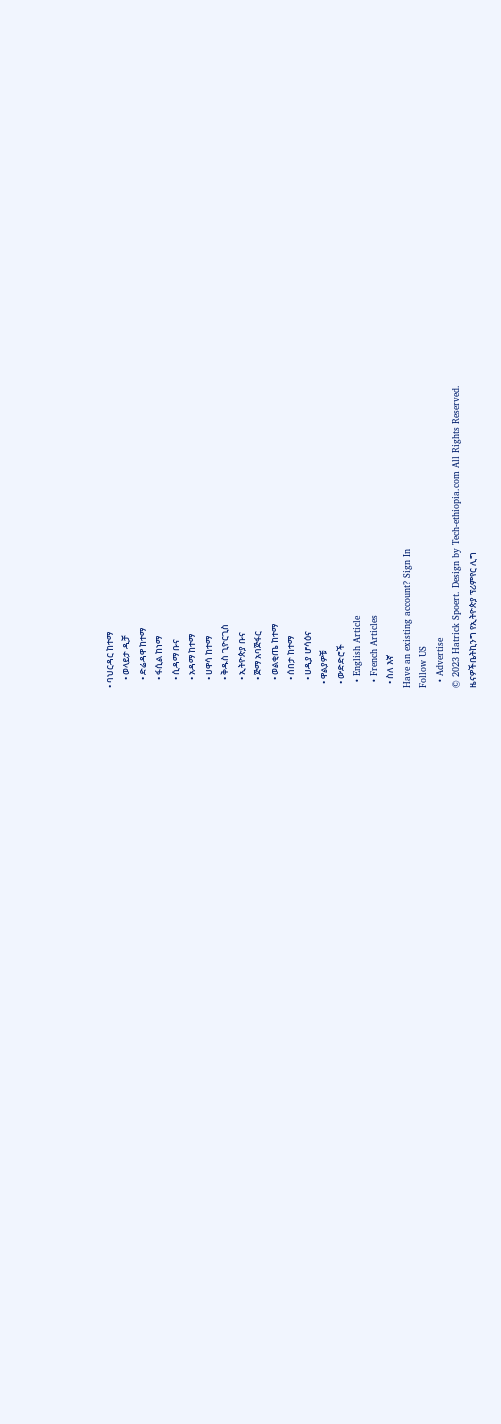• ባህርዳር ከተማ
    • ወላይታ ዲቻ
    • ድሬዳዋ ከተማ
    • ፋሲል ከነማ
    • ሲዳማ ቡና
    • አዳማ ከተማ
    • ሀዋሳ ከተማ
    • ቅዱስ ጊዮርጊስ
    • ኢትዮጵያ ቡና
    • ጅማ አባጅፋር
    • ወልቂጤ ከተማ
    • ሰበታ ከተማ
    • ሀዲያ ሆሳዕና
  • ዋልያዎቹ
  • ውድድሮች
  • English Article
  • French Articles
  • ስለ እኛ
Have an existing account? Sign In
Follow US
  • Advertise
© 2023 Hatrick Spoert. Design by Tech-ethiopia.com All Rights Reserved.
ዜናዎችቤትኪንግ የኢትዮጵያ ፕሪምየር ሊግ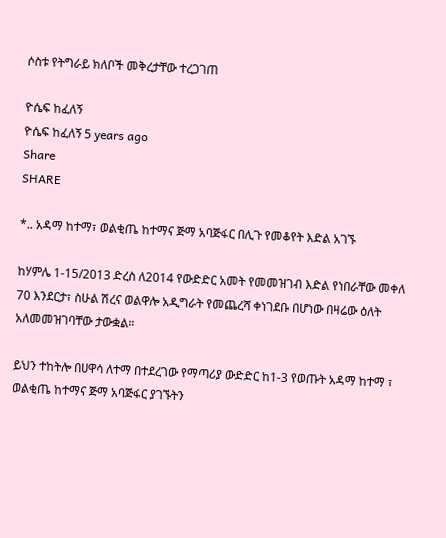ሶስቱ የትግራይ ክለቦች መቅረታቸው ተረጋገጠ

ዮሴፍ ከፈለኝ
ዮሴፍ ከፈለኝ 5 years ago
Share
SHARE

*.. አዳማ ከተማ፣ ወልቂጤ ከተማና ጅማ አባጅፋር በሊጉ የመቆየት እድል አገኙ

ከሃምሌ 1-15/2013 ድረስ ለ2014 የውድድር አመት የመመዝገብ እድል የነበራቸው መቀለ 70 እንደርታ፣ ስሁል ሽረና ወልዋሎ አዲግራት የመጨረሻ ቀነገደቡ በሆነው በዛሬው ዕለት አለመመዝገባቸው ታውቋል።

ይህን ተከትሎ በሀዋሳ ለተማ በተደረገው የማጣሪያ ውድድር ከ1-3 የወጡት አዳማ ከተማ ፣ ወልቂጤ ከተማና ጅማ አባጅፋር ያገኙትን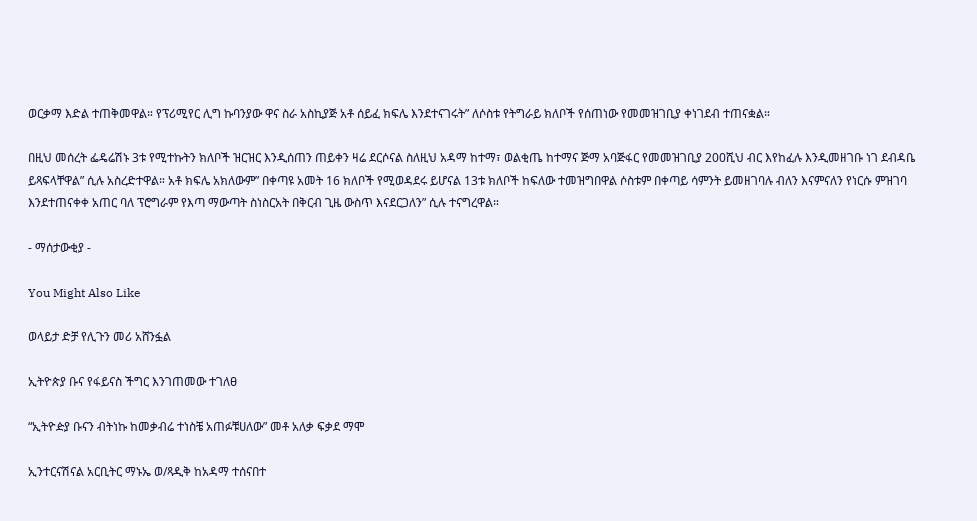ወርቃማ እድል ተጠቅመዋል። የፕሪሚየር ሊግ ኩባንያው ዋና ስራ አስኪያጅ አቶ ሰይፈ ክፍሌ እንደተናገሩት” ለሶስቱ የትግራይ ክለቦች የሰጠነው የመመዝገቢያ ቀነገደብ ተጠናቋል።

በዚህ መሰረት ፌዴሬሽኑ 3ቱ የሚተኩትን ክለቦች ዝርዝር እንዲሰጠን ጠይቀን ዛሬ ደርሶናል ስለዚህ አዳማ ከተማ፣ ወልቂጤ ከተማና ጅማ አባጅፋር የመመዝገቢያ 200ሺህ ብር እየከፈሉ እንዲመዘገቡ ነገ ደብዳቤ ይጻፍላቸዋል” ሲሉ አስረድተዋል። አቶ ክፍሌ አክለውም” በቀጣዩ አመት 16 ክለቦች የሚወዳደሩ ይሆናል 13ቱ ክለቦች ከፍለው ተመዝግበዋል ሶስቱም በቀጣይ ሳምንት ይመዘገባሉ ብለን እናምናለን የነርሱ ምዝገባ እንደተጠናቀቀ አጠር ባለ ፕሮግራም የእጣ ማውጣት ስነስርአት በቅርብ ጊዜ ውስጥ እናደርጋለን” ሲሉ ተናግረዋል።

- ማሰታውቂያ -

You Might Also Like

ወላይታ ድቻ የሊጉን መሪ አሸንፏል

ኢትዮጵያ ቡና የፋይናስ ችግር እንገጠመው ተገለፀ

“ኢትዮዽያ ቡናን ብትነኩ ከመቃብሬ ተነስቼ አጠፉቹሀለው” መቶ አለቃ ፍቃደ ማሞ

ኢንተርናሽናል አርቢትር ማኑኤ ወ/ጻዲቅ ከአዳማ ተሰናበተ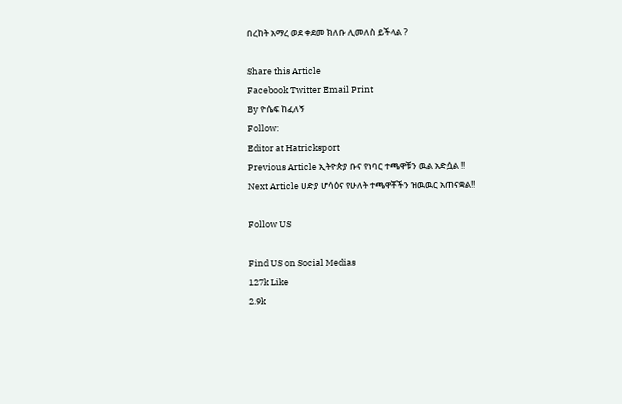በረከት አማረ ወደ ቀደመ ክለቡ ሊመለስ ይችላል ?

Share this Article
Facebook Twitter Email Print
By ዮሴፍ ከፈለኝ
Follow:
Editor at Hatricksport
Previous Article ኢትዮጵያ ቡና የነባር ተጫዋቹን ዉል አድሷል !!
Next Article ሀድያ ሆሳዕና የሁለት ተጫዋቾችን ዝዉዉር አጠናቋል!!

Follow US

Find US on Social Medias
127k Like
2.9k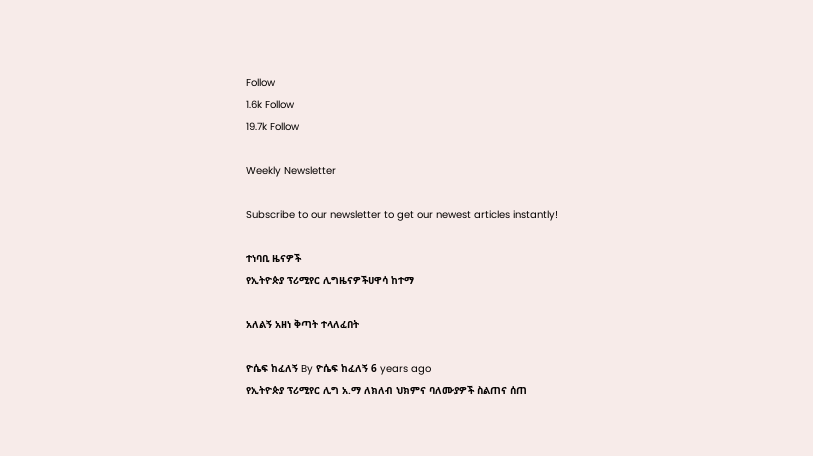Follow
1.6k Follow
19.7k Follow

Weekly Newsletter

Subscribe to our newsletter to get our newest articles instantly!

ተነባቢ ዜናዎች
የኢትዮጵያ ፕሪሚየር ሊግዜናዎችሀዋሳ ከተማ

አለልኝ አዘነ ቅጣት ተላለፈበት

ዮሴፍ ከፈለኝ By ዮሴፍ ከፈለኝ 6 years ago
የኢትዮጵያ ፕሪሚየር ሊግ አ.ማ ለክለብ ህክምና ባለሙያዎች ስልጠና ሰጠ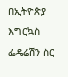በኢትዮጵያ እግርኳስ ፌዴሬሽን ስር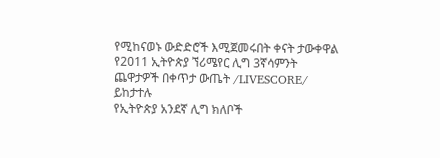የሚከናወኑ ውድድሮች እሚጀመሩበት ቀናት ታውቀዋል
የ2011 ኢትዮጵያ ኘሪሜየር ሊግ 3ኛሳምንት ጨዋታዎች በቀጥታ ውጤት /LIVESCORE/ ይከታተሉ
የኢትዮጵያ አንደኛ ሊግ ክለቦች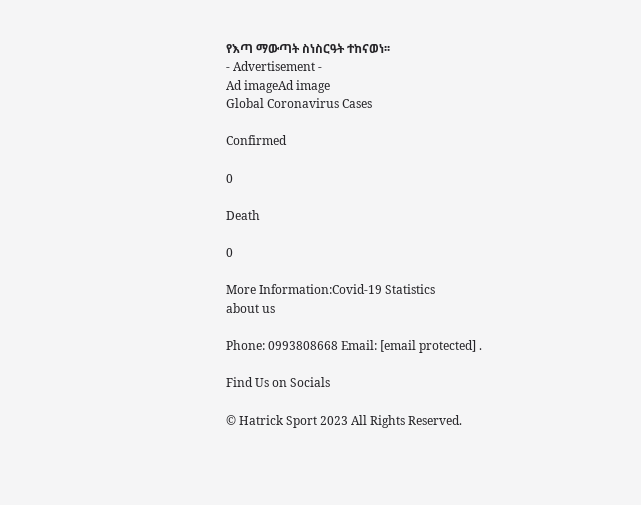የእጣ ማውጣት ስነስርዓት ተከናወነ፡፡
- Advertisement -
Ad imageAd image
Global Coronavirus Cases

Confirmed

0

Death

0

More Information:Covid-19 Statistics
about us

Phone: 0993808668 Email: [email protected] .

Find Us on Socials

© Hatrick Sport 2023 All Rights Reserved.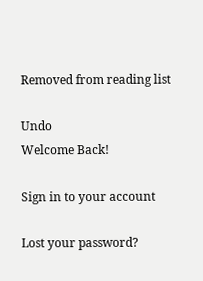Removed from reading list

Undo
Welcome Back!

Sign in to your account

Lost your password?